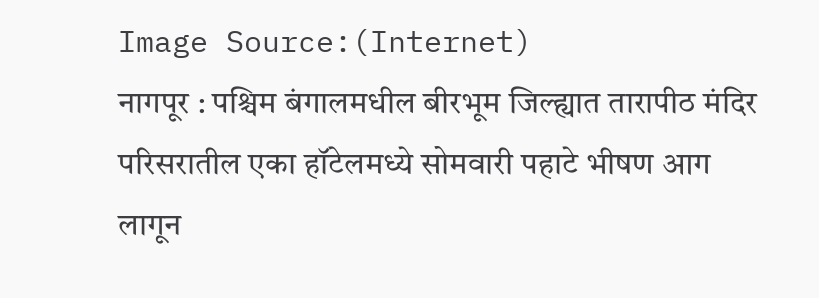Image Source:(Internet)
नागपूर : पश्चिम बंगालमधील बीरभूम जिल्ह्यात तारापीठ मंदिर परिसरातील एका हॉटेलमध्ये सोमवारी पहाटे भीषण आग लागून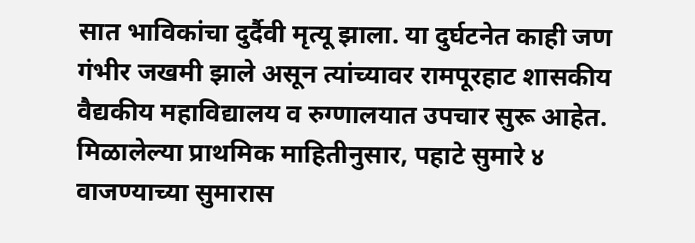सात भाविकांचा दुर्दैवी मृत्यू झाला. या दुर्घटनेत काही जण गंभीर जखमी झाले असून त्यांच्यावर रामपूरहाट शासकीय वैद्यकीय महाविद्यालय व रुग्णालयात उपचार सुरू आहेत.
मिळालेल्या प्राथमिक माहितीनुसार, पहाटे सुमारे ४ वाजण्याच्या सुमारास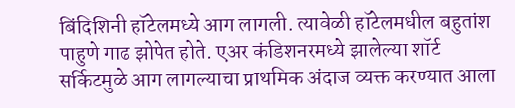बिंदिशिनी हॉटेलमध्ये आग लागली. त्यावेळी हॉटेलमधील बहुतांश पाहुणे गाढ झोपेत होते. एअर कंडिशनरमध्ये झालेल्या शॉर्ट सर्किटमुळे आग लागल्याचा प्राथमिक अंदाज व्यक्त करण्यात आला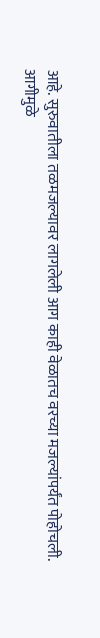आहे. सुरुवातीला तळमजल्यावर लागलेली आग काही वेळातच वरच्या मजल्यांपर्यंत पोहोचली.
आगीमुळे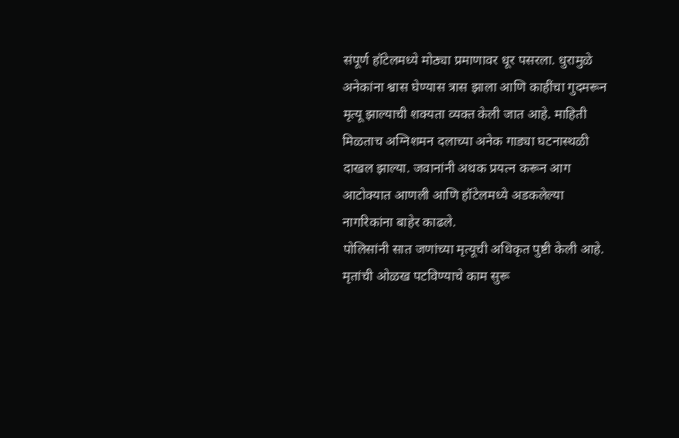संपूर्ण हॉटेलमध्ये मोठ्या प्रमाणावर धूर पसरला. धुरामुळे अनेकांना श्वास घेण्यास त्रास झाला आणि काहींचा गुदमरून मृत्यू झाल्याची शक्यता व्यक्त केली जात आहे. माहिती मिळताच अग्निशमन दलाच्या अनेक गाड्या घटनास्थळी दाखल झाल्या. जवानांनी अथक प्रयत्न करून आग आटोक्यात आणली आणि हॉटेलमध्ये अडकलेल्या नागरिकांना बाहेर काढले.
पोलिसांनी सात जणांच्या मृत्यूची अधिकृत पुष्टी केली आहे. मृतांची ओळख पटविण्याचे काम सुरू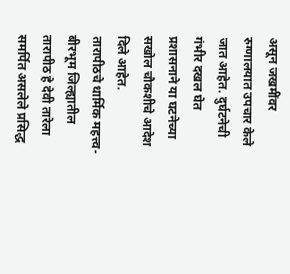असून जखमींवर रुग्णालयात उपचार केले जात आहेत. दुर्घटनेची गंभीर दखल घेत प्रशासनाने या घटनेच्या सखोल चौकशीचे आदेश दिले आहेत.
तारापीठचे धार्मिक महत्त्व-
बीरभूम जिल्ह्यातील तारापीठ हे देवी तारेला समर्पित असलेले प्रसिद्ध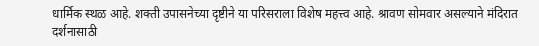धार्मिक स्थळ आहे. शक्ती उपासनेच्या दृष्टीने या परिसराला विशेष महत्त्व आहे. श्रावण सोमवार असल्याने मंदिरात दर्शनासाठी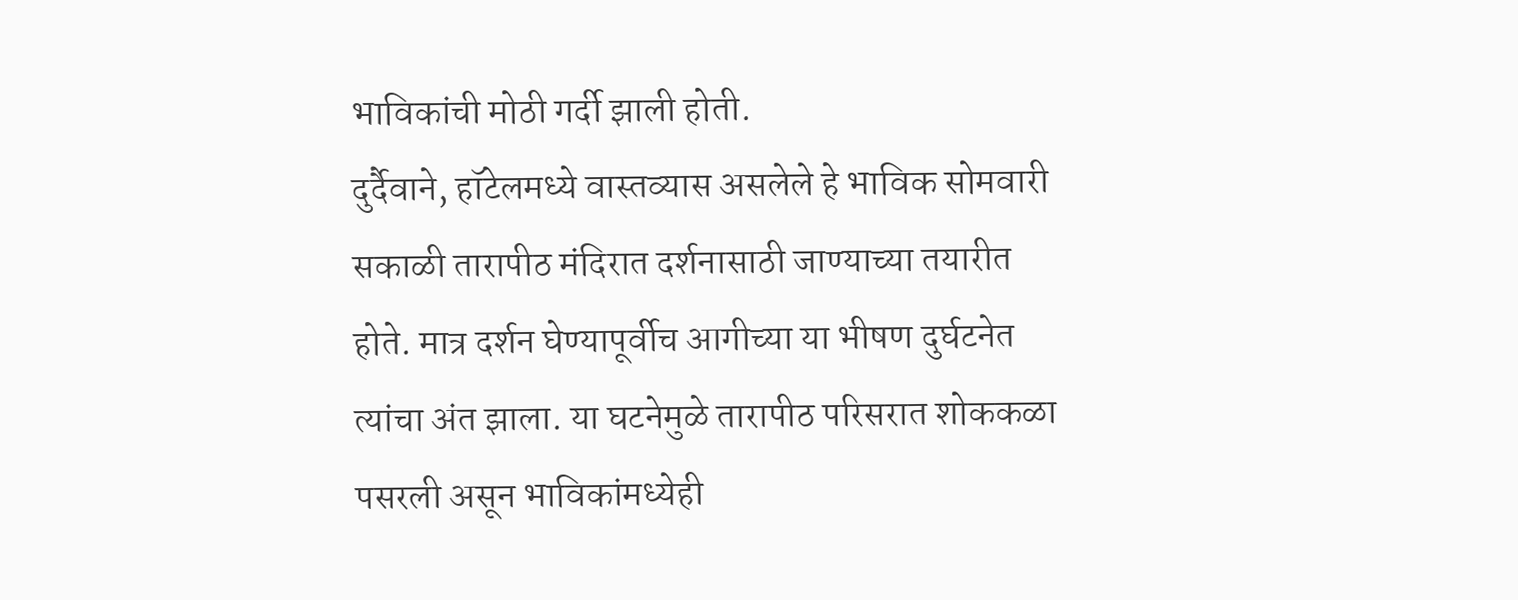भाविकांची मोठी गर्दी झाली होती.
दुर्दैवाने, हॉटेलमध्ये वास्तव्यास असलेले हे भाविक सोमवारी सकाळी तारापीठ मंदिरात दर्शनासाठी जाण्याच्या तयारीत होते. मात्र दर्शन घेण्यापूर्वीच आगीच्या या भीषण दुर्घटनेत त्यांचा अंत झाला. या घटनेमुळे तारापीठ परिसरात शोककळा पसरली असून भाविकांमध्येही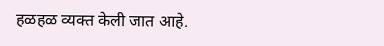हळहळ व्यक्त केली जात आहे.